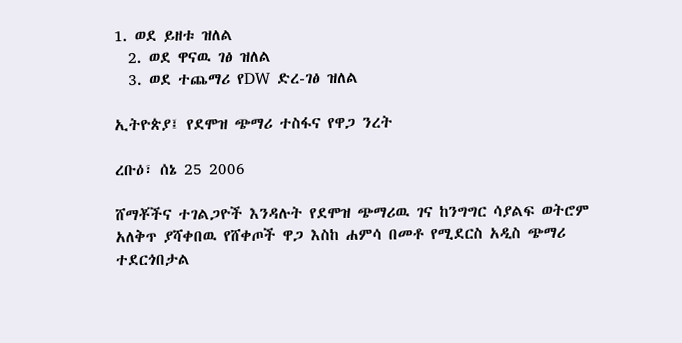1. ወደ ይዘቱ ዝለል
  2. ወደ ዋናዉ ገፅ ዝለል
  3. ወደ ተጨማሪ የDW ድረ-ገፅ ዝለል

ኢትዮጵያ፤ የደሞዝ ጭማሪ ተስፋና የዋጋ ንረት

ረቡዕ፣ ሰኔ 25 2006

ሸማቾችና ተገልጋዮች እንዳሉት የደሞዝ ጭማሪዉ ገና ከንግግር ሳያልፍ ወትሮም አለቅጥ ያሻቀበዉ የሸቀጦች ዋጋ እስከ ሐምሳ በመቶ የሚደርስ አዲስ ጭማሪ ተደርጎበታል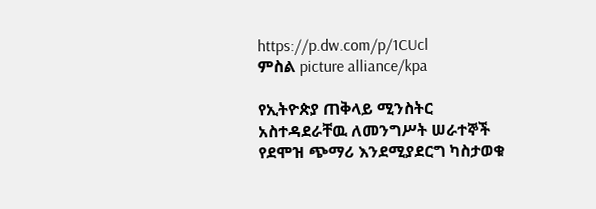https://p.dw.com/p/1CUcl
ምስል picture alliance/kpa

የኢትዮጵያ ጠቅላይ ሚንስትር አስተዳደራቸዉ ለመንግሥት ሠራተኞች የደሞዝ ጭማሪ እንደሚያደርግ ካስታወቁ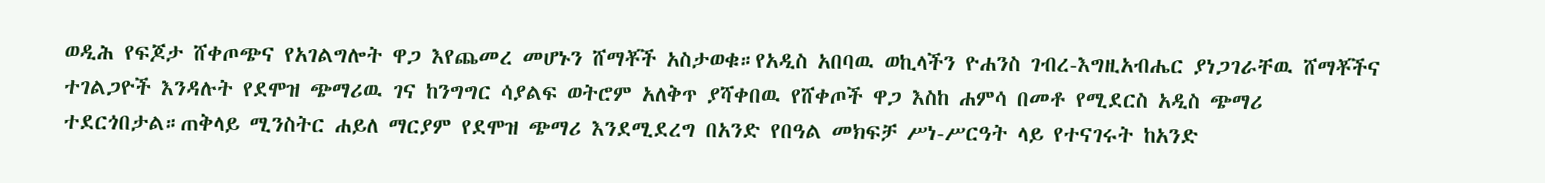ወዲሕ የፍጆታ ሸቀጦጭና የአገልግሎት ዋጋ እየጨመረ መሆኑን ሸማቾች አስታወቁ።የአዲስ አበባዉ ወኪላችን ዮሐንስ ገብረ-እግዚአብሔር ያነጋገራቸዉ ሸማቾችና ተገልጋዮች እንዳሉት የደሞዝ ጭማሪዉ ገና ከንግግር ሳያልፍ ወትሮም አለቅጥ ያሻቀበዉ የሸቀጦች ዋጋ እስከ ሐምሳ በመቶ የሚደርስ አዲስ ጭማሪ ተደርጎበታል።ጠቅላይ ሚንስትር ሐይለ ማርያም የደሞዝ ጭማሪ እንደሚደረግ በአንድ የበዓል መክፍቻ ሥነ-ሥርዓት ላይ የተናገሩት ከአንድ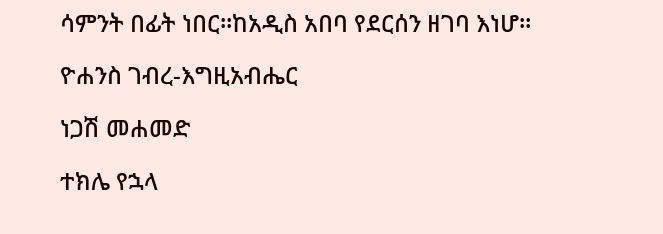ሳምንት በፊት ነበር።ከአዲስ አበባ የደርሰን ዘገባ እነሆ።

ዮሐንስ ገብረ-እግዚአብሔር

ነጋሽ መሐመድ

ተክሌ የኋላ